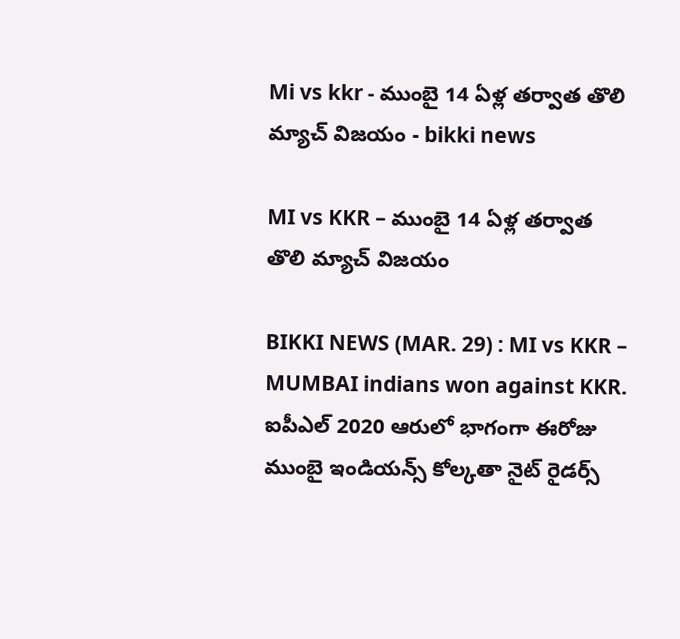Mi vs kkr - ముంబై 14 ఏళ్ల తర్వాత తొలి మ్యాచ్ విజయం - bikki news

MI vs KKR – ముంబై 14 ఏళ్ల తర్వాత తొలి మ్యాచ్ విజయం

BIKKI NEWS (MAR. 29) : MI vs KKR – MUMBAI indians won against KKR. ఐపీఎల్ 2020 ఆరులో భాగంగా ఈరోజు ముంబై ఇండియన్స్ కోల్కతా నైట్ రైడర్స్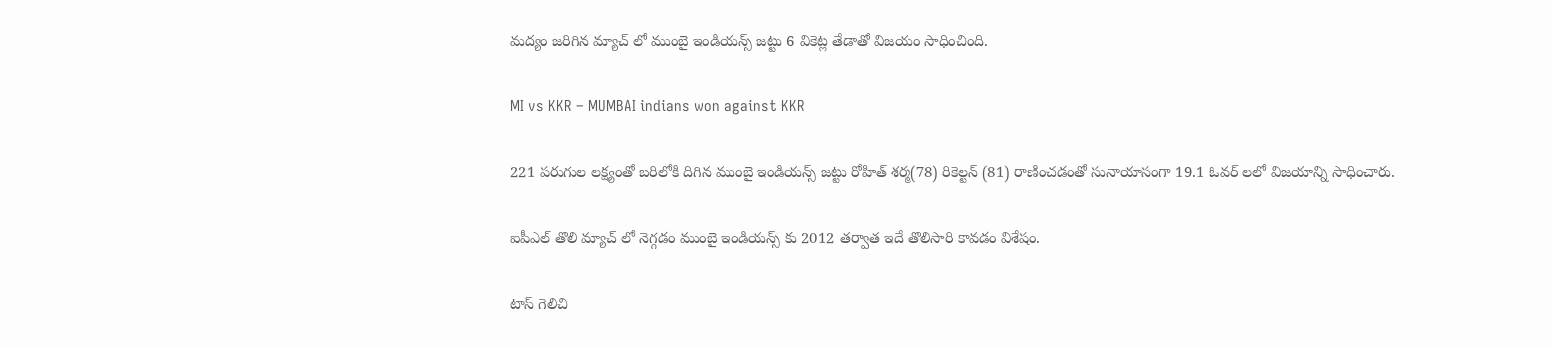మద్యం జరిగిన మ్యాచ్ లో ముంబై ఇండియన్స్ జట్టు 6 వికెట్ల తేడాతో విజయం సాధించింది.

MI vs KKR – MUMBAI indians won against KKR

221 పరుగుల లక్ష్యంతో బరిలోకి దిగిన ముంబై ఇండియన్స్ జట్టు రోహిత్ శర్మ(78) రికెల్టన్ (81) రాణించడంతో సునాయాసంగా 19.1 ఓవర్ లలో విజయాన్ని సాధించారు.

ఐపీఎల్ తొలి మ్యాచ్ లో నెగ్గడం ముంబై ఇండియన్స్ కు 2012 తర్వాత ఇదే తొలిసారి కావడం విశేషం.

టాస్ గెలిచి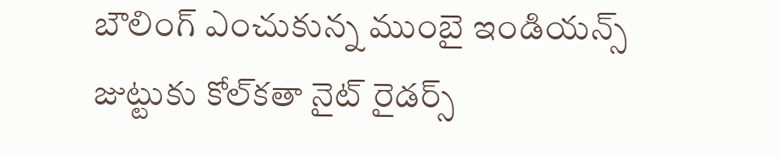బౌలింగ్ ఎంచుకున్న ముంబై ఇండియన్స్ జుట్టుకు కోల్‌కతా నైట్ రైడర్స్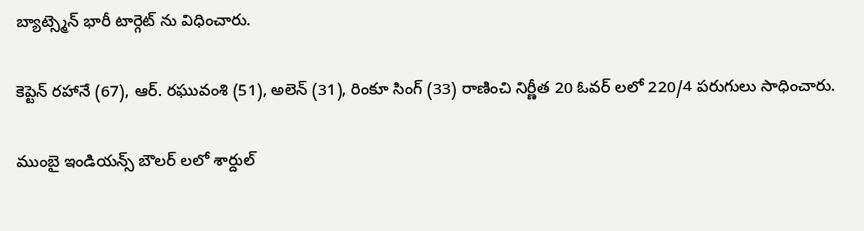బ్యాట్స్మెన్ భారీ టార్గెట్ ను విధించారు.

కెప్టెన్ రహానే (67), ఆర్. రఘువంశి (51), అలెన్ (31), రింకూ సింగ్ (33) రాణించి నిర్ణీత 20 ఓవర్ లలో 220/4 పరుగులు సాధించారు.

ముంబై ఇండియన్స్ బౌలర్ లలో శార్దుల్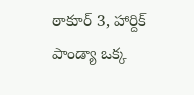ఠాకూర్ 3, హార్దిక్ పాండ్యా ఒక్క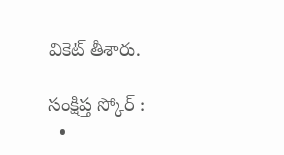వికెట్ తీశారు.

సంక్షిప్త స్కోర్ :
  •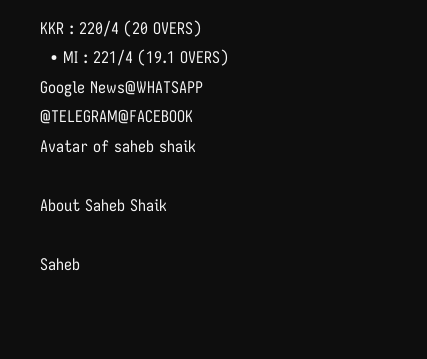KKR : 220/4 (20 OVERS)
  • MI : 221/4 (19.1 OVERS)
Google News@WHATSAPP
@TELEGRAM@FACEBOOK
Avatar of saheb shaik

About Saheb Shaik

Saheb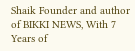Shaik Founder and author of BIKKI NEWS, With 7 Years of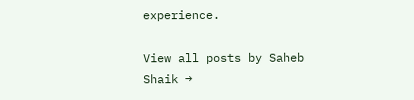experience.

View all posts by Saheb Shaik →